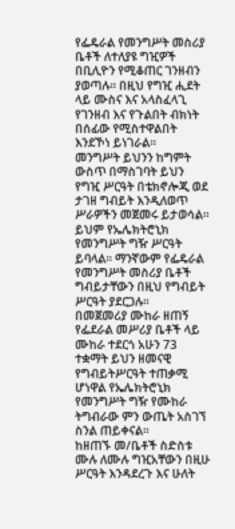የፌዴራል የመንግሥት መስሪያ ቤቶች ለተለያዩ ግዢዎች በቢሊዮን የሚቆጠር ገንዘብን ያወጣሉ። በዚህ የግዢ ሒደት ላይ ሙስና እና አላስፈላጊ የገንዘብ እና የጉልበት ብክነት በሰፊው የሚስተዋልበት እንደኾነ ይነገራል።
መንግሥት ይህንን ከግምት ውስጥ በማስገባት ይህን የግዢ ሥርዓት በቴክኖሎጂ ወደ ታገዘ ግብይት እንዲለወጥ ሥራዎችን መጀመሩ ይታወሳል።
ይህም የኤሌክትሮኒክ የመንግሥት ግዥ ሥርዓት ይባላል። ማንኛውም የፌዴራል የመንግሥት መስሪያ ቤቶች ግብይታቸውን በዚህ የግብይት ሥርዓት ያደርጋሉ።
በመጀመሪያ ሙከራ ዘጠኝ የፌደራል መሥሪያ ቤቶች ላይ ሙከራ ተደርጎ አሁን 73 ተቋማት ይህን ዘመናዊ የግብይትሥርዓት ተጠቃሚ ሆነዋል የኤሌክትሮኒክ የመንግሥት ግዥ የሙከራ ትግብራው ምን ውጤት አስገኘ ስንል ጠይቀናል።
ከዘጠኙ መ/ቤቶች ስድስቱ ሙሉ ለሙሉ ግዢአቸውን በዚሁ ሥርዓት እንዳደረጉ እና ሁለት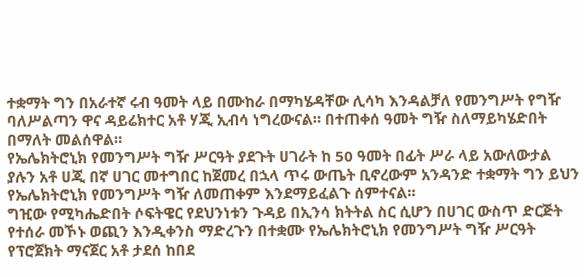ተቋማት ግን በአራተኛ ሩብ ዓመት ላይ በሙከራ በማካሄዳቸው ሊሳካ እንዳልቻለ የመንግሥት የግዥ ባለሥልጣን ዋና ዳይሬክተር አቶ ሃጂ ኢብሳ ነግረውናል። በተጠቀሰ ዓመት ግዥ ስለማይካሄድበት በማለት መልሰዋል።
የኤሌክትሮኒክ የመንግሥት ግዥ ሥርዓት ያደጉት ሀገራት ከ 50 ዓመት በፊት ሥራ ላይ አውለውታል ያሉን አቶ ሀጂ በኛ ሀገር መተግበር ከጀመረ በኋላ ጥሩ ውጤት ቢኖረውም አንዳንድ ተቋማት ግን ይህን የኤሌክትሮኒክ የመንግሥት ግዥ ለመጠቀም እንደማይፈልጉ ሰምተናል።
ግዢው የሚካሔድበት ሶፍትዌር የደህንነቱን ጉዳይ በኢንሳ ክትትል ስር ሲሆን በሀገር ውስጥ ድርጅት የተሰራ መኾኑ ወጪን እንዲቀንስ ማድረጉን በተቋሙ የኤሌክትሮኒክ የመንግሥት ግዥ ሥርዓት የፕሮጀክት ማናጀር አቶ ታደሰ ከበደ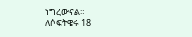ነግረውናል።
ለሶፍትዌሩ 18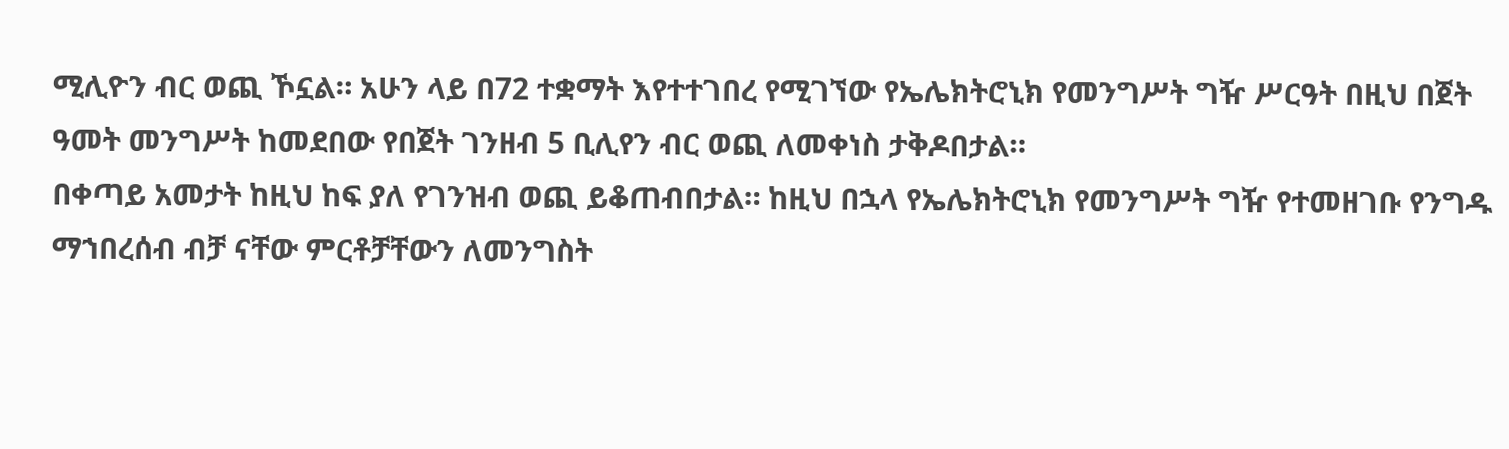ሚሊዮን ብር ወጪ ኾኗል። አሁን ላይ በ72 ተቋማት እየተተገበረ የሚገኘው የኤሌክትሮኒክ የመንግሥት ግዥ ሥርዓት በዚህ በጀት ዓመት መንግሥት ከመደበው የበጀት ገንዘብ 5 ቢሊየን ብር ወጪ ለመቀነስ ታቅዶበታል።
በቀጣይ አመታት ከዚህ ከፍ ያለ የገንዝብ ወጪ ይቆጠብበታል። ከዚህ በኋላ የኤሌክትሮኒክ የመንግሥት ግዥ የተመዘገቡ የንግዱ ማኀበረሰብ ብቻ ናቸው ምርቶቻቸውን ለመንግስት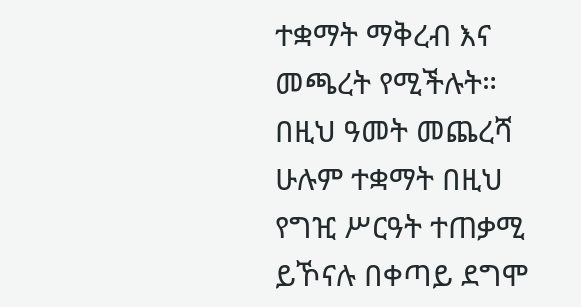ተቋማት ማቅረብ እና መጫረት የሚችሉት።
በዚህ ዓመት መጨረሻ ሁሉም ተቋማት በዚህ የግዢ ሥርዓት ተጠቃሚ ይኾናሉ በቀጣይ ደግሞ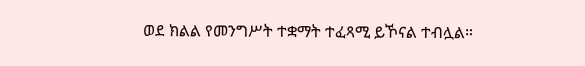ወደ ክልል የመንግሥት ተቋማት ተፈጻሚ ይኾናል ተብሏል።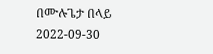በሙሉጌታ በላይ
2022-09-30